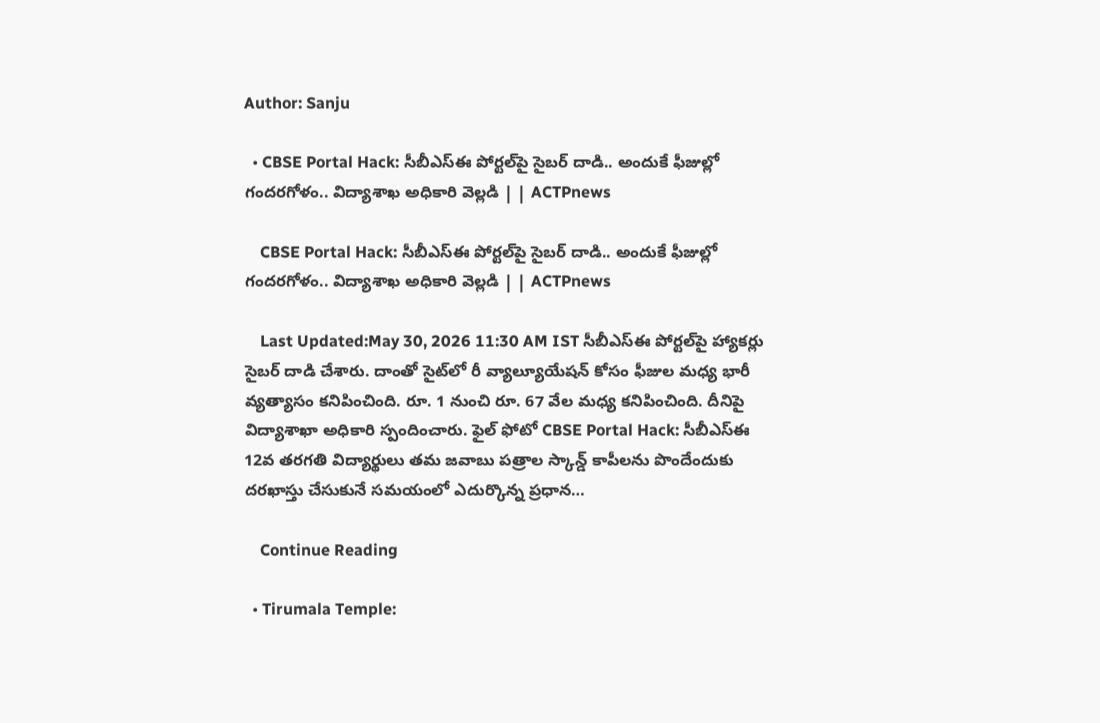Author: Sanju

  • CBSE Portal Hack: సీబీఎస్‌ఈ పోర్టల్‌పై సైబర్ దాడి.. అందుకే ఫీజుల్లో గందరగోళం.. విద్యాశాఖ అధికారి వెల్లడి | | ACTPnews

    CBSE Portal Hack: సీబీఎస్‌ఈ పోర్టల్‌పై సైబర్ దాడి.. అందుకే ఫీజుల్లో గందరగోళం.. విద్యాశాఖ అధికారి వెల్లడి | | ACTPnews

    Last Updated:May 30, 2026 11:30 AM IST సీబీఎస్‌ఈ పోర్టల్‌పై హ్యాకర్లు సైబర్ దాడి చేశారు. దాంతో సైట్‌లో రీ వ్యాల్యూయేషన్ కోసం ఫీజుల మధ్య భారీ వ్యత్యాసం కనిపించింది. రూ. 1 నుంచి రూ. 67 వేల మధ్య కనిపించింది. దీనిపై విద్యాశాఖా అధికారి స్పందించారు. ఫైల్ ఫోటో CBSE Portal Hack: సీబీఎస్‌ఈ 12వ తరగతి విద్యార్థులు తమ జవాబు పత్రాల స్కాన్డ్ కాపీలను పొందేందుకు దరఖాస్తు చేసుకునే సమయంలో ఎదుర్కొన్న ప్రధాన…

    Continue Reading

  • Tirumala Temple: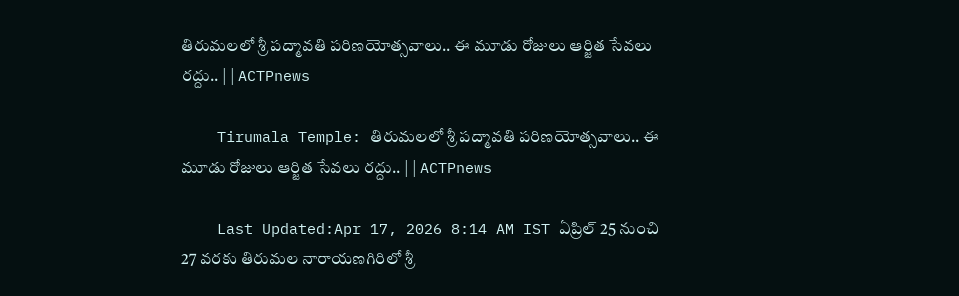తిరుమలలో శ్రీ పద్మావతి పరిణయోత్సవాలు.. ఈ మూడు రోజులు ఆర్జిత సేవలు రద్దు.. | | ACTPnews

    Tirumala Temple: తిరుమలలో శ్రీ పద్మావతి పరిణయోత్సవాలు.. ఈ మూడు రోజులు ఆర్జిత సేవలు రద్దు.. | | ACTPnews

    Last Updated:Apr 17, 2026 8:14 AM IST ఏప్రిల్ 25 నుంచి 27 వరకు తిరుమల నారాయణగిరిలో శ్రీ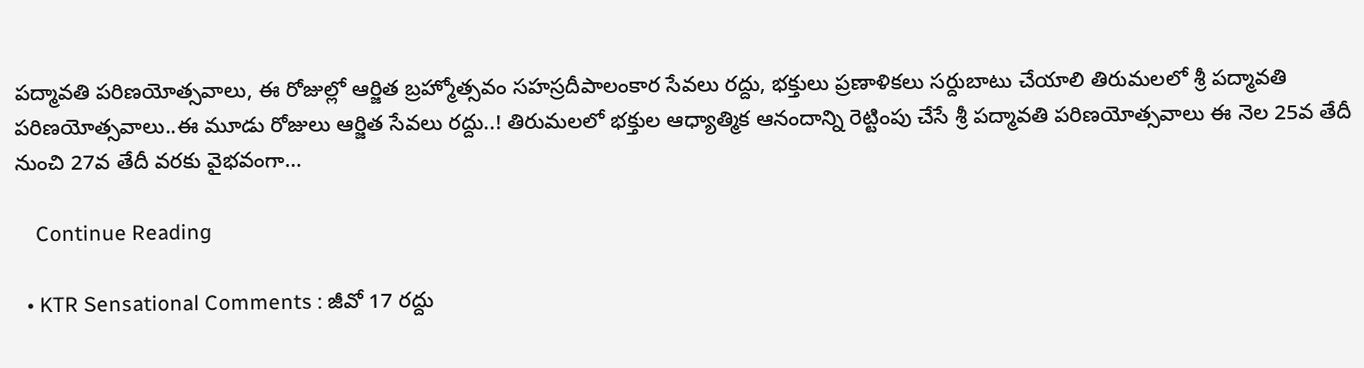పద్మావతి పరిణయోత్సవాలు, ఈ రోజుల్లో ఆర్జిత బ్రహ్మోత్సవం సహస్రదీపాలంకార సేవలు రద్దు, భక్తులు ప్రణాళికలు సర్దుబాటు చేయాలి తిరుమలలో శ్రీ పద్మావతి పరిణయోత్సవాలు..ఈ మూడు రోజులు ఆర్జిత సేవలు రద్దు..! తిరుమలలో భక్తుల ఆధ్యాత్మిక ఆనందాన్ని రెట్టింపు చేసే శ్రీ పద్మావతి పరిణయోత్సవాలు ఈ నెల 25వ తేదీ నుంచి 27వ తేదీ వరకు వైభవంగా…

    Continue Reading

  • KTR Sensational Comments : జీవో 17 రద్దు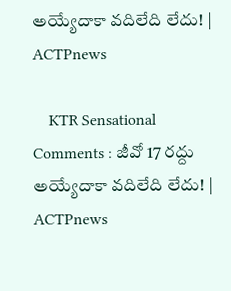అయ్యేదాకా వదిలేది లేదు! | ACTPnews

    KTR Sensational Comments : జీవో 17 రద్దు అయ్యేదాకా వదిలేది లేదు! | ACTPnews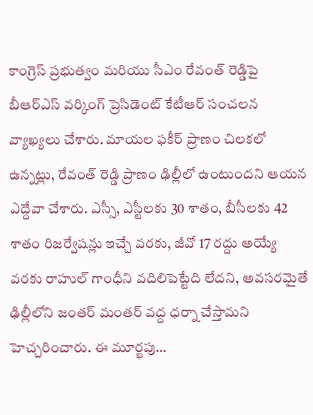కాంగ్రెస్ ప్రభుత్వం మరియు సీఎం రేవంత్ రెడ్డిపై బీఆర్ఎస్ వర్కింగ్ ప్రెసిడెంట్ కేటీఆర్ సంచలన వ్యాఖ్యలు చేశారు. మాయల ఫకీర్ ప్రాణం చిలకలో ఉన్నట్లు, రేవంత్ రెడ్డి ప్రాణం ఢిల్లీలో ఉంటుందని ఆయన ఎద్దేవా చేశారు. ఎస్సీ, ఎస్టీలకు 30 శాతం, బీసీలకు 42 శాతం రిజర్వేషన్లు ఇచ్చే వరకు, జీవో 17 రద్దు అయ్యే వరకు రాహుల్ గాంధీని వదిలిపెట్టేది లేదని, అవసరమైతే ఢిల్లీలోని జంతర్ మంతర్ వద్ద ధర్నా చేస్తామని హెచ్చరించారు. ఈ మూర్ఖపు…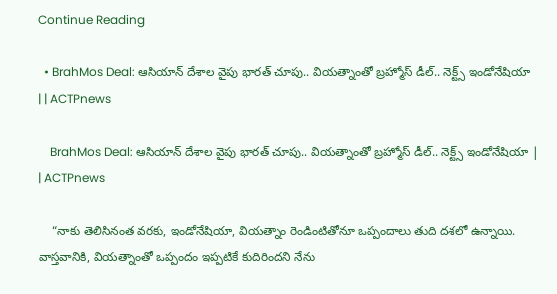Continue Reading

  • BrahMos Deal: ఆసియాన్ దేశాల వైపు భారత్ చూపు.. వియత్నాంతో బ్రహ్మోస్ డీల్.. నెక్ట్స్ ఇండోనేషియా | | ACTPnews

    BrahMos Deal: ఆసియాన్ దేశాల వైపు భారత్ చూపు.. వియత్నాంతో బ్రహ్మోస్ డీల్.. నెక్ట్స్ ఇండోనేషియా | | ACTPnews

    “నాకు తెలిసినంత వరకు, ఇండోనేషియా, వియత్నాం రెండింటితోనూ ఒప్పందాలు తుది దశలో ఉన్నాయి. వాస్తవానికి, వియత్నాంతో ఒప్పందం ఇప్పటికే కుదిరిందని నేను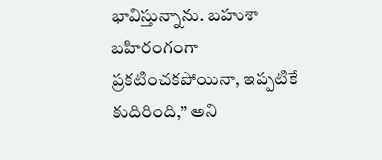భావిస్తున్నాను. బహుశా బహిరంగంగా ప్రకటించకపోయినా, ఇప్పటికే కుదిరింది,” అని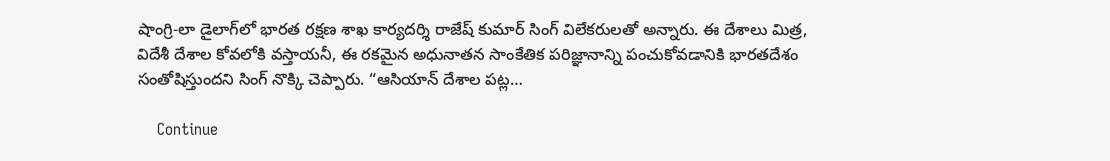షాంగ్రి-లా డైలాగ్‌లో భారత రక్షణ శాఖ కార్యదర్శి రాజేష్ కుమార్ సింగ్ విలేకరులతో అన్నారు. ఈ దేశాలు మిత్ర, విదేశీ దేశాల కోవలోకి వస్తాయనీ, ఈ రకమైన అధునాతన సాంకేతిక పరిజ్ఞానాన్ని పంచుకోవడానికి భారతదేశం సంతోషిస్తుందని సింగ్ నొక్కి చెప్పారు. “ఆసియాన్ దేశాల పట్ల…

    Continue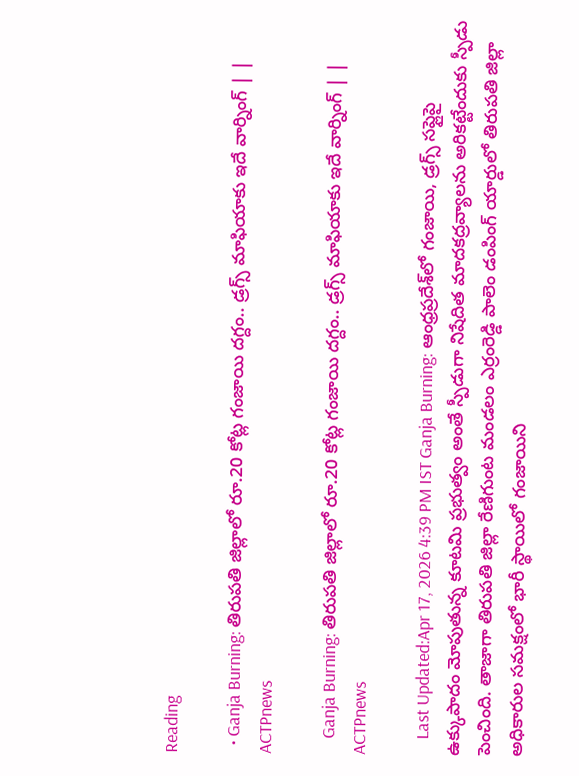Reading

  • Ganja Burning: తిరుపతి జిల్లాలో రూ.20 కోట్ల గంజాయి దగ్దం.. డ్రగ్స్ మాఫియాకు ఇదే వార్నింగ్ | | ACTPnews

    Ganja Burning: తిరుపతి జిల్లాలో రూ.20 కోట్ల గంజాయి దగ్దం.. డ్రగ్స్ మాఫియాకు ఇదే వార్నింగ్ | | ACTPnews

    Last Updated:Apr 17, 2026 4:39 PM IST Ganja Burning: ఆంధ్రప్రదేశ్‌లో గంజాయి, డ్రగ్స్ సప్లైపై ఉక్కుపాదం మోపుతున్న కూటమి ప్రభుత్వం అంతే స్పీడుగా నిషేదిత మాదకద్రవ్యాలను అరికట్టేందుకు స్పీడు పెంచింది. తాజాగా తిరుపతి జిల్లా రేణిగుంట మండలం ఎర్రంరెడ్డి పాలెం డంపింగ్ యార్డులో తిరుపతి జిల్లా అధికారుల సమక్షంలో భారీ స్థాయిలో గంజాయిని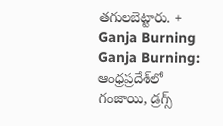తగులబెట్టారు. + Ganja Burning Ganja Burning: ఆంధ్రప్రదేశ్‌లో గంజాయి, డ్రగ్స్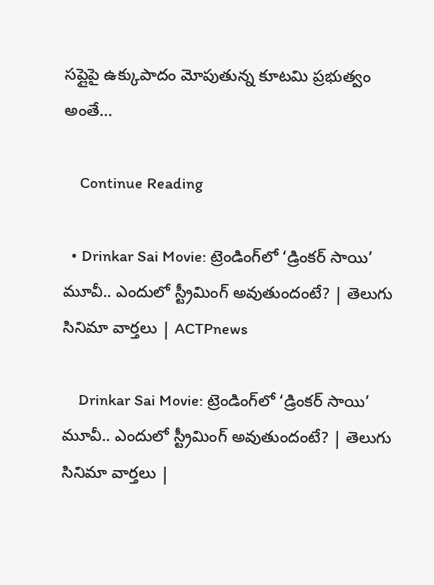సప్లైపై ఉక్కుపాదం మోపుతున్న కూటమి ప్రభుత్వం అంతే…

    Continue Reading

  • Drinkar Sai Movie: ట్రెండింగ్‌లో ‘డ్రింకర్ సాయి’ మూవీ.. ఎందులో స్ట్రీమింగ్ అవుతుందంటే? | తెలుగు సినిమా వార్తలు | ACTPnews

    Drinkar Sai Movie: ట్రెండింగ్‌లో ‘డ్రింకర్ సాయి’ మూవీ.. ఎందులో స్ట్రీమింగ్ అవుతుందంటే? | తెలుగు సినిమా వార్తలు |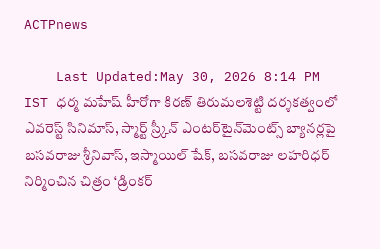ACTPnews

    Last Updated:May 30, 2026 8:14 PM IST ధర్మ మహేష్ హీరోగా కిరణ్ తిరుమలశెట్టి దర్శకత్వంలో ఎవరెస్ట్ సినిమాస్, స్మార్ట్ స్ర్కీన్ ఎంటర్‌‌టైన్‌మెంట్స్ బ్యానర్లపై బసవరాజు శ్రీనివాస్, ఇస్మాయిల్ షేక్, బసవరాజు లహరిధర్ నిర్మించిన చిత్రం ‘డ్రింకర్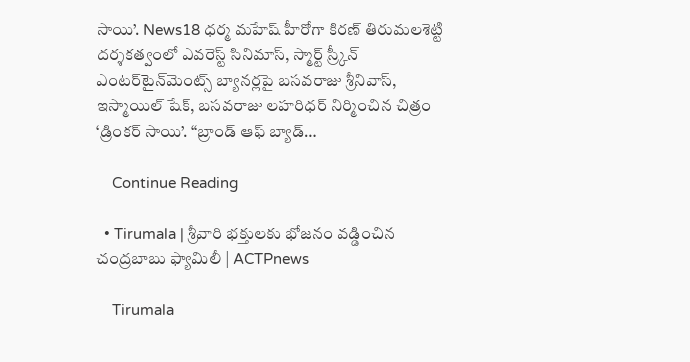సాయి’. News18 ధర్మ మహేష్ హీరోగా కిరణ్ తిరుమలశెట్టి దర్శకత్వంలో ఎవరెస్ట్ సినిమాస్, స్మార్ట్ స్ర్కీన్ ఎంటర్‌‌టైన్‌మెంట్స్ బ్యానర్లపై బసవరాజు శ్రీనివాస్, ఇస్మాయిల్ షేక్, బసవరాజు లహరిధర్ నిర్మించిన చిత్రం ‘డ్రింకర్ సాయి’. “బ్రాండ్ ఆఫ్ బ్యాడ్…

    Continue Reading

  • Tirumala | శ్రీవారి భక్తులకు భోజనం వడ్డించిన చంద్రబాబు ఫ్యామిలీ | ACTPnews

    Tirumala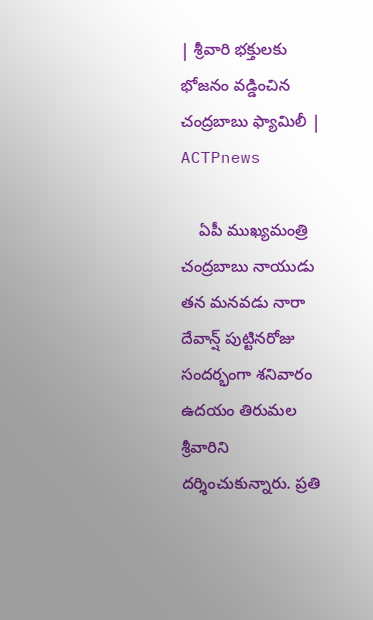| శ్రీవారి భక్తులకు భోజనం వడ్డించిన చంద్రబాబు ఫ్యామిలీ | ACTPnews

    ఏపీ ముఖ్యమంత్రి చంద్రబాబు నాయుడు తన మనవడు నారా దేవాన్ష్ పుట్టినరోజు సందర్భంగా శనివారం ఉదయం తిరుమల శ్రీవారిని దర్శించుకున్నారు. ప్రతి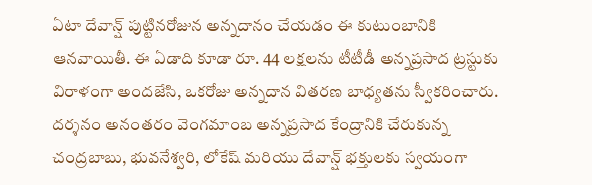ఏటా దేవాన్ష్ పుట్టినరోజున అన్నదానం చేయడం ఈ కుటుంబానికి ఆనవాయితీ. ఈ ఏడాది కూడా రూ. 44 లక్షలను టీటీడీ అన్నప్రసాద ట్రస్టుకు విరాళంగా అందజేసి, ఒకరోజు అన్నదాన వితరణ బాధ్యతను స్వీకరించారు. దర్శనం అనంతరం వెంగమాంబ అన్నప్రసాద కేంద్రానికి చేరుకున్న చంద్రబాబు, భువనేశ్వరి, లోకేష్ మరియు దేవాన్ష్ భక్తులకు స్వయంగా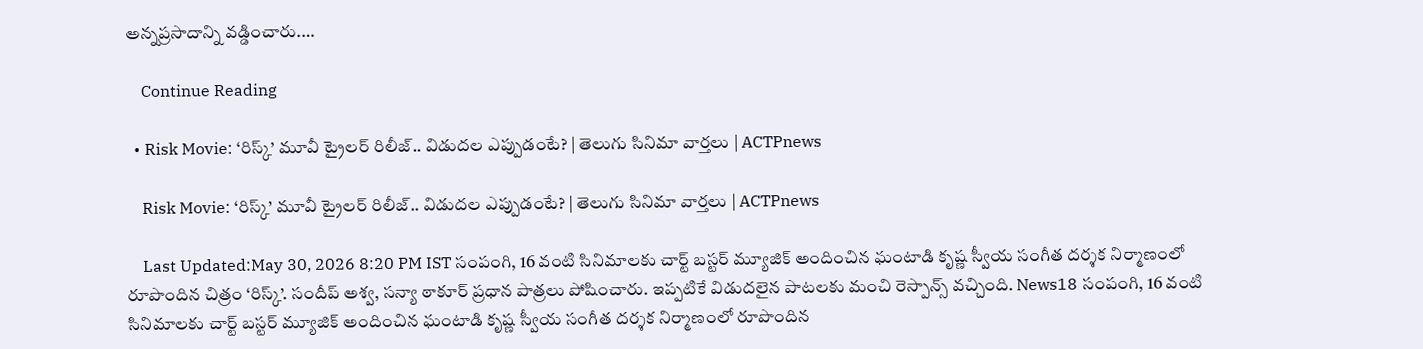అన్నప్రసాదాన్ని వడ్డించారు.…

    Continue Reading

  • Risk Movie: ‘రిస్క్’ మూవీ ట్రైలర్ రిలీజ్.. విడుదల ఎప్పుడంటే? | తెలుగు సినిమా వార్తలు | ACTPnews

    Risk Movie: ‘రిస్క్’ మూవీ ట్రైలర్ రిలీజ్.. విడుదల ఎప్పుడంటే? | తెలుగు సినిమా వార్తలు | ACTPnews

    Last Updated:May 30, 2026 8:20 PM IST సంపంగి, 16 వంటి సినిమాలకు చార్ట్ బస్టర్ మ్యూజిక్ అందించిన ఘంటాడి కృష్ణ స్వీయ సంగీత దర్శక నిర్మాణంలో రూపొందిన చిత్రం ‘రిస్క్’. సందీప్ అశ్వ, సన్యా ఠాకూర్ ప్రధాన పాత్రలు పోషించారు. ఇప్పటికే విడుదలైన పాటలకు మంచి రెస్పాన్స్ వచ్చింది. News18 సంపంగి, 16 వంటి సినిమాలకు చార్ట్ బస్టర్ మ్యూజిక్ అందించిన ఘంటాడి కృష్ణ స్వీయ సంగీత దర్శక నిర్మాణంలో రూపొందిన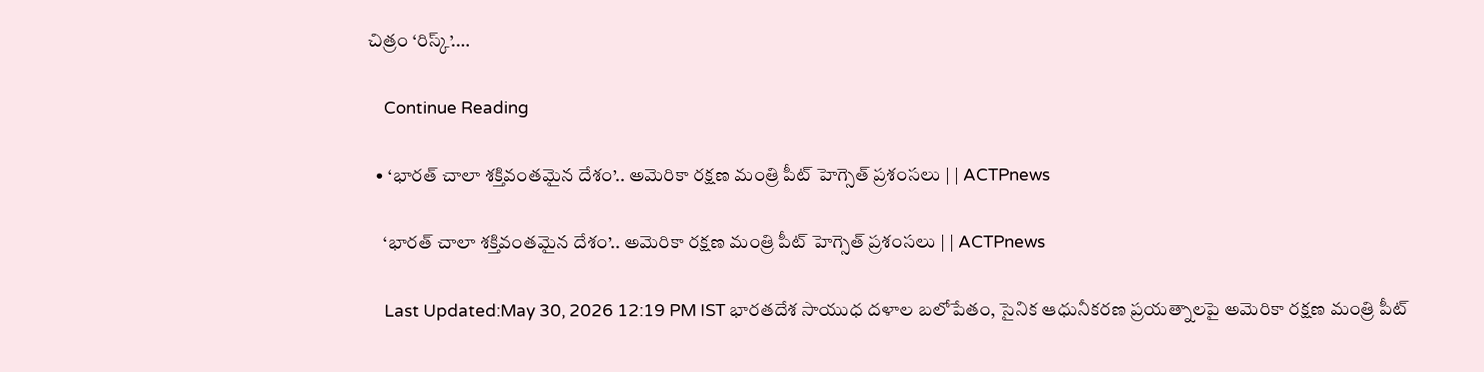చిత్రం ‘రిస్క్’.…

    Continue Reading

  • ‘భారత్ చాలా శక్తివంతమైన దేశం’.. అమెరికా రక్షణ మంత్రి పీట్ హెగ్సెత్ ప్రశంసలు | | ACTPnews

    ‘భారత్ చాలా శక్తివంతమైన దేశం’.. అమెరికా రక్షణ మంత్రి పీట్ హెగ్సెత్ ప్రశంసలు | | ACTPnews

    Last Updated:May 30, 2026 12:19 PM IST భారతదేశ సాయుధ దళాల బలోపేతం, సైనిక ఆధునీకరణ ప్రయత్నాలపై అమెరికా రక్షణ మంత్రి పీట్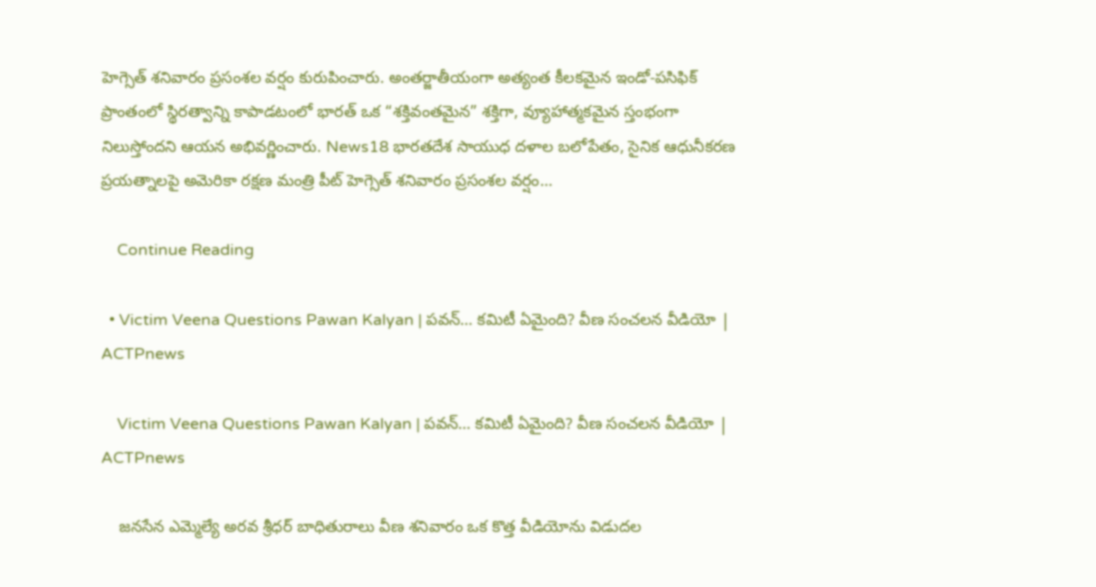హెగ్సెత్ శనివారం ప్రసంశల వర్షం కురుపించారు. అంతర్జాతీయంగా అత్యంత కీలకమైన ఇండో-పసిఫిక్ ప్రాంతంలో స్థిరత్వాన్ని కాపాడటంలో భారత్ ఒక “శక్తివంతమైన” శక్తిగా, వ్యూహాత్మకమైన స్తంభంగా నిలుస్తోందని ఆయన అభివర్ణించారు. News18 భారతదేశ సాయుధ దళాల బలోపేతం, సైనిక ఆధునీకరణ ప్రయత్నాలపై అమెరికా రక్షణ మంత్రి పీట్ హెగ్సెత్ శనివారం ప్రసంశల వర్షం…

    Continue Reading

  • Victim Veena Questions Pawan Kalyan | పవన్… కమిటీ ఏమైంది? వీణ సంచలన వీడియో | ACTPnews

    Victim Veena Questions Pawan Kalyan | పవన్… కమిటీ ఏమైంది? వీణ సంచలన వీడియో | ACTPnews

    జనసేన ఎమ్మెల్యే అరవ శ్రీధర్ బాధితురాలు వీణ శనివారం ఒక కొత్త వీడియోను విడుదల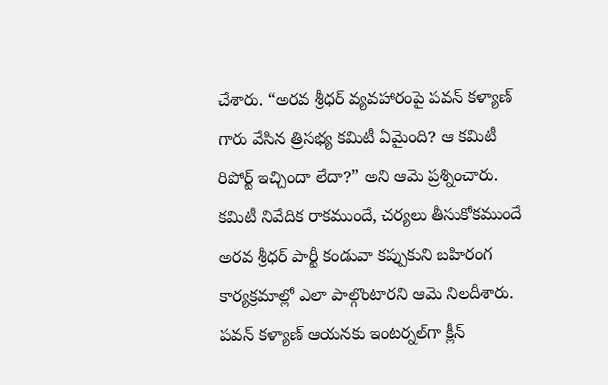చేశారు. “అరవ శ్రీధర్ వ్యవహారంపై పవన్ కళ్యాణ్ గారు వేసిన త్రిసభ్య కమిటీ ఏమైంది? ఆ కమిటీ రిపోర్ట్ ఇచ్చిందా లేదా?” అని ఆమె ప్రశ్నించారు. కమిటీ నివేదిక రాకముందే, చర్యలు తీసుకోకముందే అరవ శ్రీధర్ పార్టీ కండువా కప్పుకుని బహిరంగ కార్యక్రమాల్లో ఎలా పాల్గొంటారని ఆమె నిలదీశారు. పవన్ కళ్యాణ్ ఆయనకు ఇంటర్నల్‌గా క్లీన్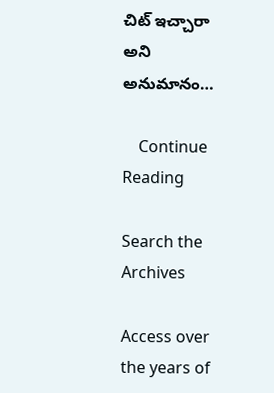చిట్ ఇచ్చారా అని అనుమానం…

    Continue Reading

Search the Archives

Access over the years of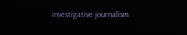investigative journalism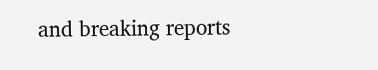and breaking reports